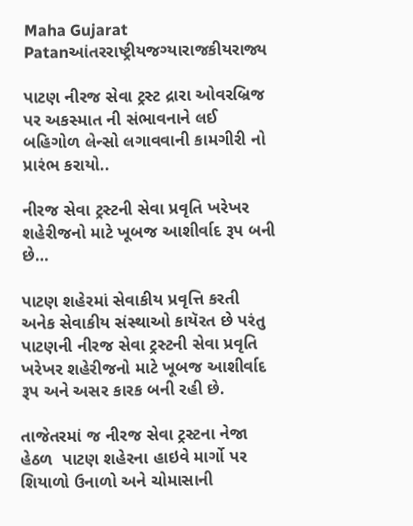Maha Gujarat
Patanઆંતરરાષ્ટ્રીયજગ્યારાજકીયરાજ્ય

પાટણ નીરજ સેવા ટ્રસ્ટ દ્રારા ઓવરબ્રિજ પર અકસ્માત ની સંભાવનાને લઈ બહિગોળ લેન્સો લગાવવાની કામગીરી નો પ્રારંભ કરાયો..

નીરજ સેવા ટ્રસ્ટની સેવા પ્રવૃતિ ખરેખર શહેરીજનો માટે ખૂબજ આશીર્વાદ રૂપ બની છે…

પાટણ શહેરમાં સેવાકીય પ્રવૃત્તિ કરતી અનેક સેવાકીય સંસ્થાઓ કાયૅરત છે પરંતુ પાટણની નીરજ સેવા ટ્રસ્ટની સેવા પ્રવૃતિ ખરેખર શહેરીજનો માટે ખૂબજ આશીર્વાદ રૂપ અને અસર કારક બની રહી છે.

તાજેતરમાં જ નીરજ સેવા ટ્રસ્ટના નેજા હેઠળ  પાટણ શહેરના હાઇવે માર્ગો પર શિયાળો ઉનાળો અને ચોમાસાની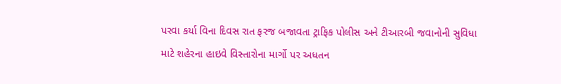પરવા કર્યા વિના દિવસ રાત ફરજ બજાવતા ટ્રાફિક પોલીસ અને ટીઆરબી જવાનોની સુવિધા માટે શહેરના હાઇવે વિસ્તારોના માર્ગો પર અધતન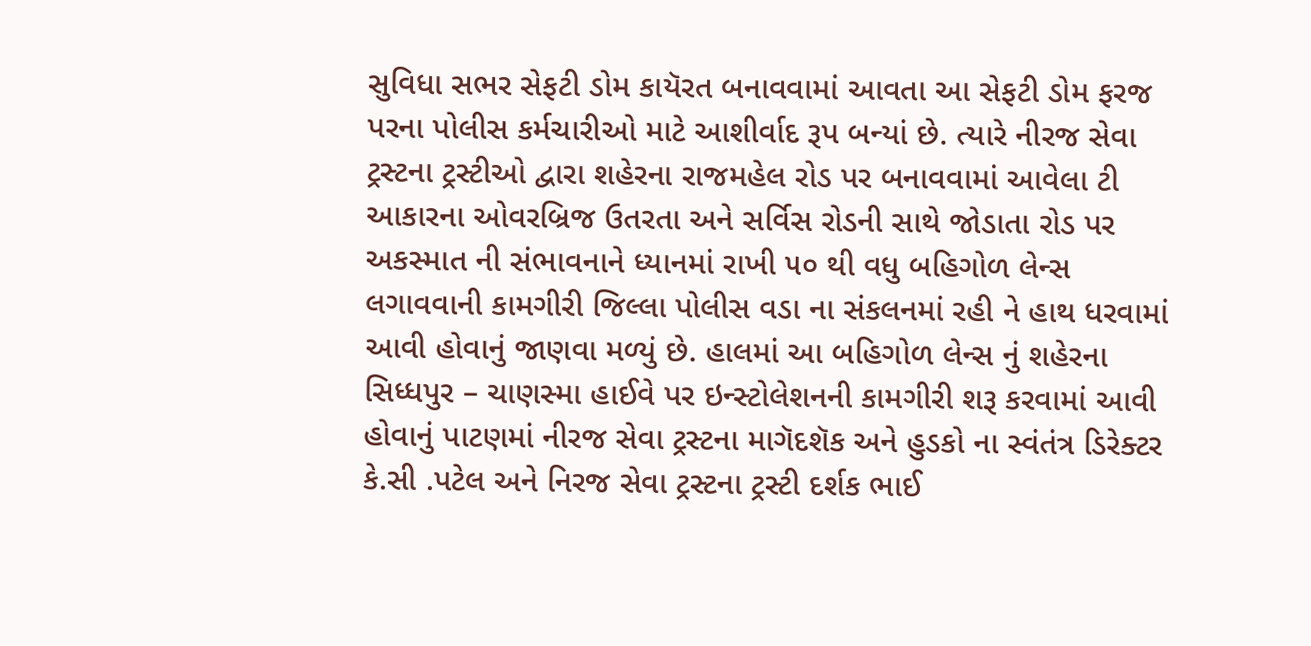સુવિધા સભર સેફટી ડોમ કાયૅરત બનાવવામાં આવતા આ સેફટી ડોમ ફરજ પરના પોલીસ કર્મચારીઓ માટે આશીર્વાદ રૂપ બન્યાં છે. ત્યારે નીરજ સેવા ટ્રસ્ટના ટ્રસ્ટીઓ દ્વારા શહેરના રાજમહેલ રોડ પર બનાવવામાં આવેલા ટી આકારના ઓવરબ્રિજ ઉતરતા અને સર્વિસ રોડની સાથે જોડાતા રોડ પર અકસ્માત ની સંભાવનાને ધ્યાનમાં રાખી ૫૦ થી વધુ બહિગોળ લેન્સ લગાવવાની કામગીરી જિલ્લા પોલીસ વડા ના સંકલનમાં રહી ને હાથ ધરવામાં આવી હોવાનું જાણવા મળ્યું છે. હાલમાં આ બહિગોળ લેન્સ નું શહેરના સિધ્ધપુર – ચાણસ્મા હાઈવે પર ઇન્સ્ટોલેશનની કામગીરી શરૂ કરવામાં આવી હોવાનું પાટણમાં નીરજ સેવા ટ્રસ્ટના માગૅદશૅક અને હુડકો ના સ્વંતંત્ર ડિરેક્ટર કે.સી .પટેલ અને નિરજ સેવા ટ્રસ્ટના ટ્રસ્ટી દર્શક ભાઈ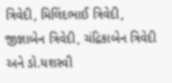ત્રિવેદી, મિલિંદભાઈ ત્રિવેદી, જીજ્ઞાબેન ત્રિવેદી, ચંદ્રિકાબેન ત્રિવેદી અને ડો.યશસ્વી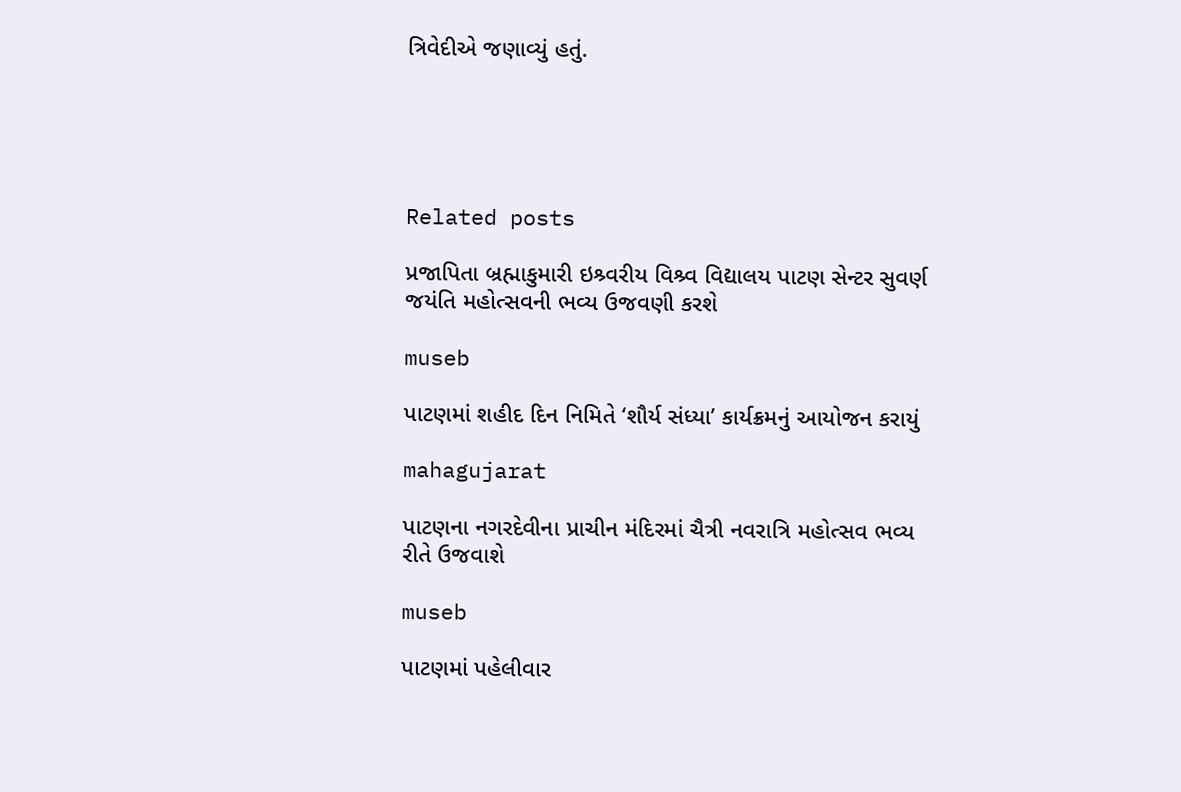ત્રિવેદીએ જણાવ્યું હતું.





Related posts

પ્રજાપિતા બ્રહ્માકુમારી ઇશ્ર્વરીય વિશ્ર્વ વિદ્યાલય પાટણ સેન્ટર સુવર્ણ જયંતિ મહોત્સવની ભવ્ય ઉજવણી કરશે

museb

પાટણમાં શહીદ દિન નિમિતે ‘શૌર્ય સંધ્યા’ કાર્યક્રમનું આયોજન કરાયું

mahagujarat

પાટણના નગરદેવીના પ્રાચીન મંદિરમાં ચૈત્રી નવરાત્રિ મહોત્સવ ભવ્ય રીતે ઉજવાશે

museb

પાટણમાં પહેલીવાર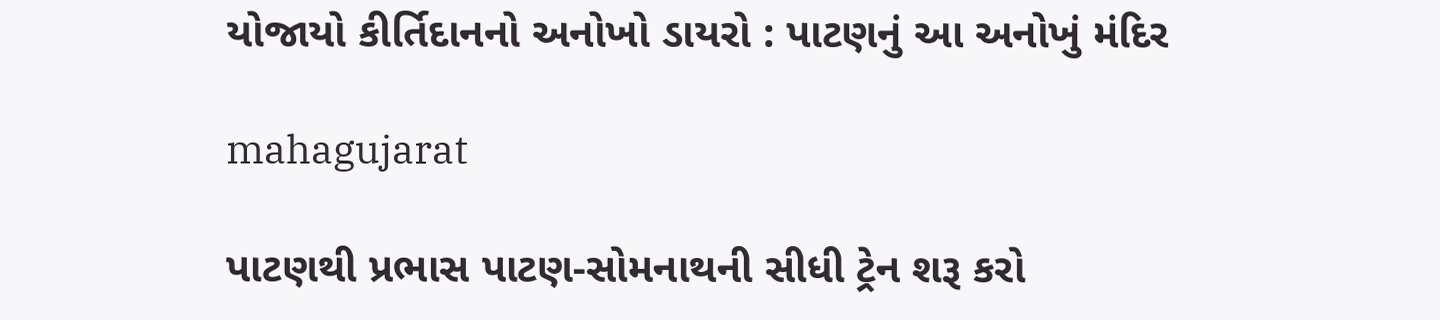યોજાયો કીર્તિદાનનો અનોખો ડાયરો : પાટણનું આ અનોખું મંદિર

mahagujarat

પાટણથી પ્રભાસ પાટણ-સોમનાથની સીધી ટ્રેન શરૂ કરો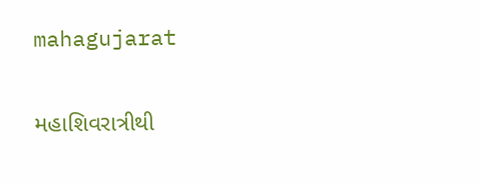mahagujarat

મહાશિવરાત્રીથી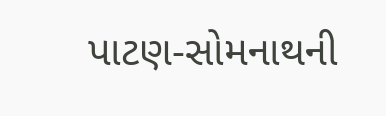પાટણ-સોમનાથની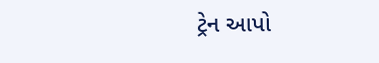ટ્રેન આપો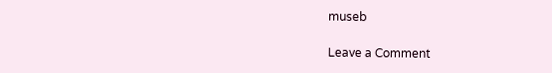museb

Leave a Comment